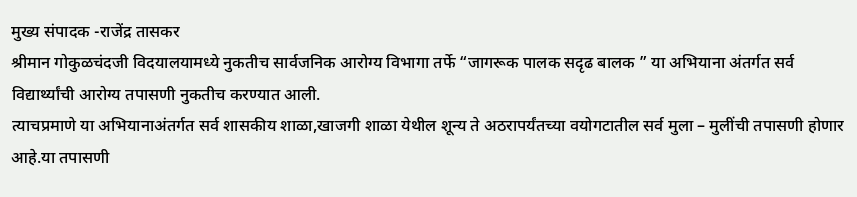मुख्य संपादक -राजेंद्र तासकर
श्रीमान गोकुळचंदजी विदयालयामध्ये नुकतीच सार्वजनिक आरोग्य विभागा तर्फे “जागरूक पालक सदृढ बालक ” या अभियाना अंतर्गत सर्व विद्यार्थ्यांची आरोग्य तपासणी नुकतीच करण्यात आली.
त्याचप्रमाणे या अभियानाअंतर्गत सर्व शासकीय शाळा,खाजगी शाळा येथील शून्य ते अठरापर्यंतच्या वयोगटातील सर्व मुला – मुलींची तपासणी होणार आहे.या तपासणी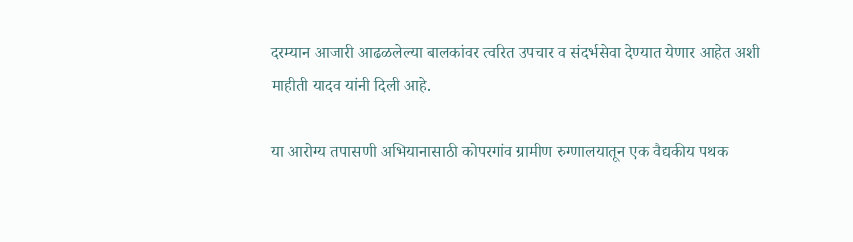दरम्यान आजारी आढळलेल्या बालकांवर त्वरित उपचार व संदर्भसेवा देण्यात येणार आहेत अशी माहीती यादव यांनी दिली आहे.

या आरोग्य तपासणी अभियानासाठी कोपरगांव ग्रामीण रुग्णालयातून एक वैद्यकीय पथक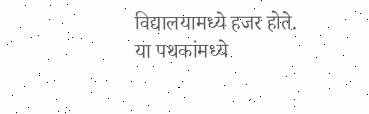विद्यालयामध्ये हजर होते.
या पथकांमध्ये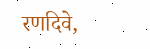रणदिवे,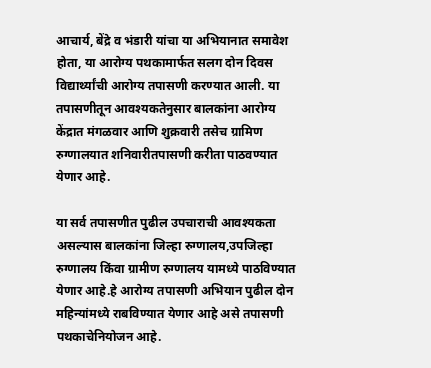आचार्य, बेंद्रे व भंडारी यांचा या अभियानात समावेश होता, या आरोग्य पथकामार्फत सलग दोन दिवस विद्यार्थ्यांची आरोग्य तपासणी करण्यात आली. या तपासणीतून आवश्यकतेनुसार बालकांना आरोग्य केंद्रात मंगळवार आणि शुक्रवारी तसेच ग्रामिण रुग्णालयात शनिवारीतपासणी करीता पाठवण्यात येणार आहे.

या सर्व तपासणीत पुढील उपचाराची आवश्यकता असल्यास बालकांना जिल्हा रुग्णालय,उपजिल्हा रुग्णालय किंवा ग्रामीण रुग्णालय यामध्ये पाठविण्यात येणार आहे.हे आरोग्य तपासणी अभियान पुढील दोन महिन्यांमध्ये राबविण्यात येणार आहे असे तपासणी पथकाचेनियोजन आहे.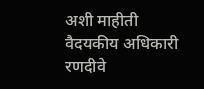अशी माहीती वैदयकीय अधिकारी रणदीवे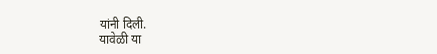यांनी दिली.
यावेळी या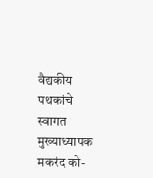वैद्यकीय पथकांचे स्वागत मुख्याध्यापक मकरंद को-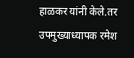हाळकर यांनी केले.तर उपमुख्याध्यापक रमेश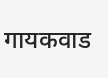गायकवाड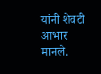यांनी शेवटी आभार मानले.